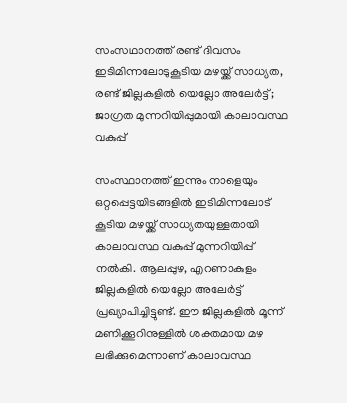സംസഥാനത്ത് രണ്ട് ദിവസം ഇടിമിന്നലോടുകൂടിയ മഴയ്ക്ക് സാധ്യത, രണ്ട് ജില്ലകളിൽ യെല്ലോ അലേർട്ട്; ജാഗ്രത മുന്നറിയിപ്പുമായി കാലാവസ്ഥ വകുപ്പ്

സംസ്ഥാനത്ത് ഇന്നും നാളെയും ഒറ്റപ്പെട്ടയിടങ്ങളില്‍ ഇടിമിന്നലോട് കൂടിയ മഴയ്ക്ക് സാധ്യതയുള്ളതായി കാലാവസ്ഥ വകുപ്പ് മുന്നറിയിപ്പ് നല്‍കി. ആലപ്പുഴ, എറണാകുളം ജില്ലകളില്‍ യെല്ലോ അലേര്‍ട്ട് പ്രഖ്യാപിച്ചിട്ടുണ്ട്. ഈ ജില്ലകളില്‍ മൂന്ന് മണിക്കൂറിനുള്ളില്‍ ശക്തമായ മഴ ലഭിക്കുമെന്നാണ് കാലാവസ്ഥ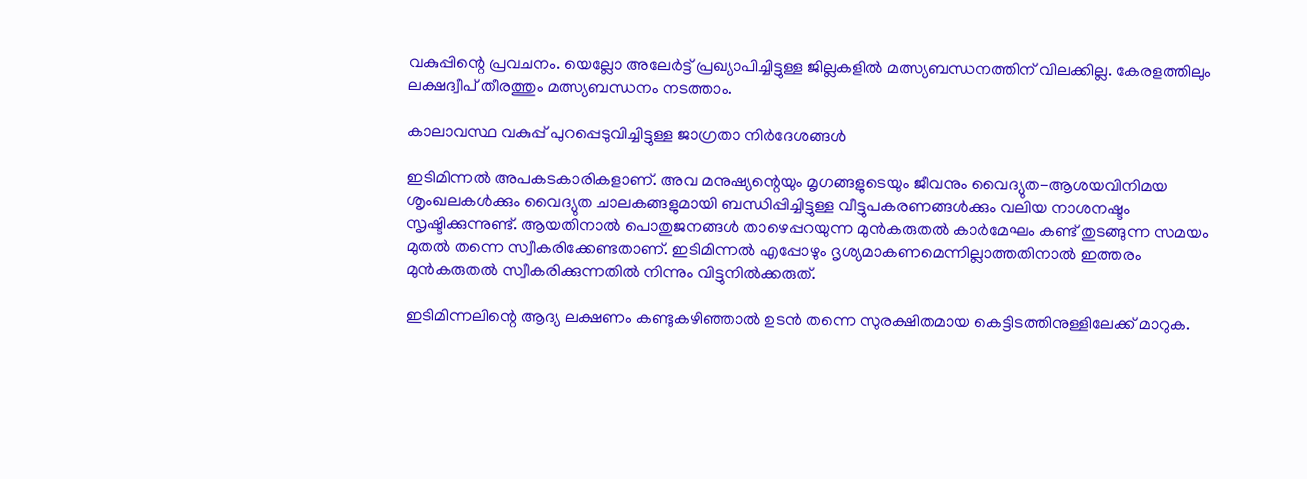വകുപ്പിന്റെ പ്രവചനം. യെല്ലോ അലേർട്ട് പ്രഖ്യാപിച്ചിട്ടുള്ള ജില്ലകളിൽ മത്സ്യബന്ധനത്തിന് വിലക്കില്ല. കേരളത്തിലും ലക്ഷദ്വീപ് തീരത്തും മത്സ്യബന്ധനം നടത്താം.

കാലാവസ്ഥ വകുപ്പ് പുറപ്പെടുവിച്ചിട്ടുള്ള ജാഗ്രതാ നിർദേശങ്ങൾ

ഇടിമിന്നൽ അപകടകാരികളാണ്. അവ മനുഷ്യന്റെയും മൃഗങ്ങളുടെയും ജീവനും വൈദ്യുത-ആശയവിനിമയ ശൃംഖലകൾക്കും വൈദ്യുത ചാലകങ്ങളുമായി ബന്ധിപ്പിച്ചിട്ടുള്ള വീട്ടുപകരണങ്ങൾക്കും വലിയ നാശനഷ്ടം സൃഷ്ടിക്കുന്നുണ്ട്. ആയതിനാൽ പൊതുജനങ്ങൾ താഴെപ്പറയുന്ന മുൻകരുതൽ കാർമേഘം കണ്ട് തുടങ്ങുന്ന സമയം മുതൽ തന്നെ സ്വീകരിക്കേണ്ടതാണ്. ഇടിമിന്നൽ എപ്പോഴും ദൃശ്യമാകണമെന്നില്ലാത്തതിനാൽ ഇത്തരം മുൻകരുതൽ സ്വീകരിക്കുന്നതിൽ നിന്നും വിട്ടുനിൽക്കരുത്.

ഇടിമിന്നലിന്റെ ആദ്യ ലക്ഷണം കണ്ടുകഴിഞ്ഞാൽ ഉടൻ തന്നെ സുരക്ഷിതമായ കെട്ടിടത്തിനുള്ളിലേക്ക് മാറുക.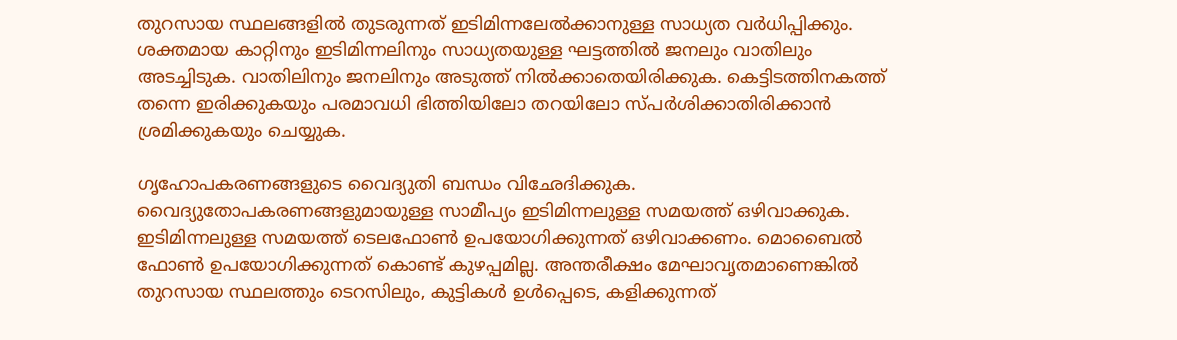തുറസായ സ്ഥലങ്ങളിൽ തുടരുന്നത് ഇടിമിന്നലേൽക്കാനുള്ള സാധ്യത വർധിപ്പിക്കും. ശക്തമായ കാറ്റിനും ഇടിമിന്നലിനും സാധ്യതയുള്ള ഘട്ടത്തിൽ ജനലും വാതിലും അടച്ചിടുക. വാതിലിനും ജനലിനും അടുത്ത് നിൽക്കാതെയിരിക്കുക. കെട്ടിടത്തിനകത്ത് തന്നെ ഇരിക്കുകയും പരമാവധി ഭിത്തിയിലോ തറയിലോ സ്പർശിക്കാതിരിക്കാൻ ശ്രമിക്കുകയും ചെയ്യുക.

ഗൃഹോപകരണങ്ങളുടെ വൈദ്യുതി ബന്ധം വിഛേദിക്കുക. വൈദ്യുതോപകരണങ്ങളുമായുള്ള സാമീപ്യം ഇടിമിന്നലുള്ള സമയത്ത് ഒഴിവാക്കുക. ഇടിമിന്നലുള്ള സമയത്ത് ടെലഫോൺ ഉപയോഗിക്കുന്നത് ഒഴിവാക്കണം. മൊബൈൽ ഫോൺ ഉപയോഗിക്കുന്നത് കൊണ്ട് കുഴപ്പമില്ല. അന്തരീക്ഷം മേഘാവൃതമാണെങ്കിൽ തുറസായ സ്ഥലത്തും ടെറസിലും, കുട്ടികൾ ഉൾപ്പെടെ, കളിക്കുന്നത്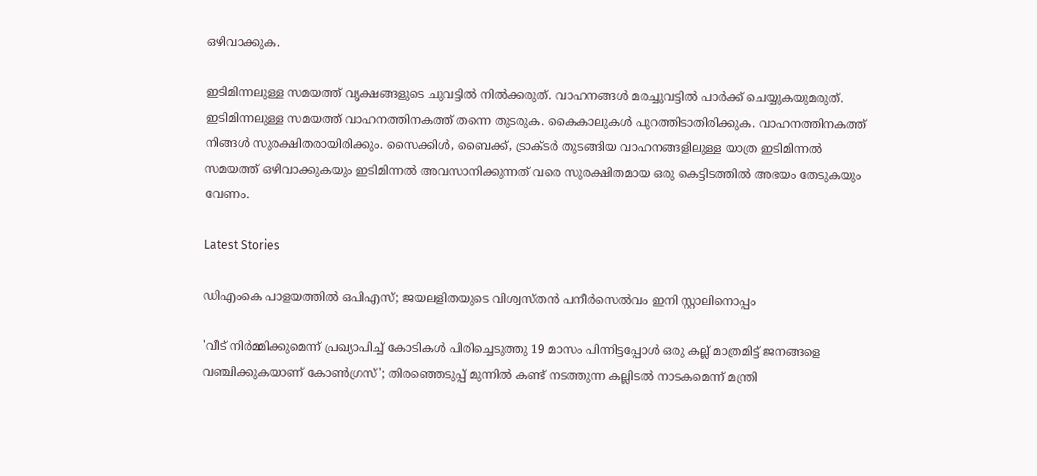ഒഴിവാക്കുക.

ഇടിമിന്നലുള്ള സമയത്ത് വൃക്ഷങ്ങളുടെ ചുവട്ടിൽ നിൽക്കരുത്. വാഹനങ്ങൾ മരച്ചുവട്ടിൽ പാർക്ക് ചെയ്യുകയുമരുത്. ഇടിമിന്നലുള്ള സമയത്ത് വാഹനത്തിനകത്ത് തന്നെ തുടരുക. കൈകാലുകൾ പുറത്തിടാതിരിക്കുക. വാഹനത്തിനകത്ത് നിങ്ങൾ സുരക്ഷിതരായിരിക്കും. സൈക്കിൾ, ബൈക്ക്, ട്രാക്ടർ തുടങ്ങിയ വാഹനങ്ങളിലുള്ള യാത്ര ഇടിമിന്നൽ സമയത്ത് ഒഴിവാക്കുകയും ഇടിമിന്നൽ അവസാനിക്കുന്നത് വരെ സുരക്ഷിതമായ ഒരു കെട്ടിടത്തിൽ അഭയം തേടുകയും വേണം.

Latest Stories

ഡിഎംകെ പാളയത്തില്‍ ഒപിഎസ്; ജയലളിതയുടെ വിശ്വസ്തന്‍ പനീര്‍സെല്‍വം ഇനി സ്റ്റാലിനൊപ്പം

'വീട് നിര്‍മ്മിക്കുമെന്ന് പ്രഖ്യാപിച്ച് കോടികള്‍ പിരിച്ചെടുത്തു 19 മാസം പിന്നിട്ടപ്പോള്‍ ഒരു കല്ല് മാത്രമിട്ട് ജനങ്ങളെ വഞ്ചിക്കുകയാണ് കോണ്‍ഗ്രസ്'; തിരഞ്ഞെടുപ്പ് മുന്നില്‍ കണ്ട് നടത്തുന്ന കല്ലിടല്‍ നാടകമെന്ന് മന്ത്രി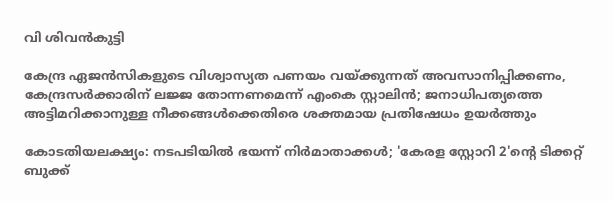വി ശിവന്‍കുട്ടി

കേന്ദ്ര ഏജന്‍സികളുടെ വിശ്വാസ്യത പണയം വയ്ക്കുന്നത് അവസാനിപ്പിക്കണം, കേന്ദ്രസര്‍ക്കാരിന് ലജ്ജ തോന്നണമെന്ന് എംകെ സ്റ്റാലിന്‍; ജനാധിപത്യത്തെ അട്ടിമറിക്കാനുള്ള നീക്കങ്ങള്‍ക്കെതിരെ ശക്തമായ പ്രതിഷേധം ഉയര്‍ത്തും

കോടതിയലക്ഷ്യം: നടപടിയിൽ ഭയന്ന് നിർമാതാക്കൾ; 'കേരള സ്റ്റോറി 2'ന്റെ ടിക്കറ്റ് ബുക്ക്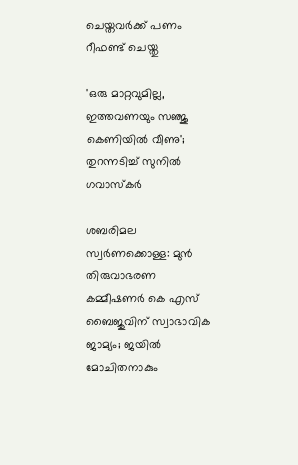ചെയ്തവർക്ക് പണം റീഫണ്ട് ചെയ്തു

'ഒരു മാറ്റവുമില്ല, ഇത്തവണയും സഞ്ജു കെണിയിൽ വീണു'; തുറന്നടിച്ച് സുനിൽ ഗവാസ്കർ

ശബരിമല സ്വര്‍ണക്കൊള്ള: മുന്‍ തിരുവാഭരണ കമ്മീഷണര്‍ കെ എസ് ബൈജുവിന് സ്വാഭാവിക ജാമ്യം; ജയില്‍ മോചിതനാകും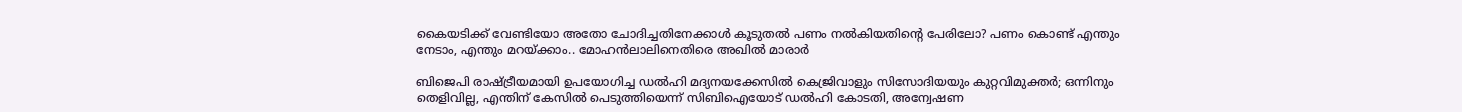കൈയടിക്ക് വേണ്ടിയോ അതോ ചോദിച്ചതിനേക്കാൾ കൂടുതൽ പണം നൽകിയതിന്റെ പേരിലോ? പണം കൊണ്ട് എന്തും നേടാം, എന്തും മറയ്ക്കാം.. മോഹൻലാലിനെതിരെ അഖിൽ മാരാർ

ബിജെപി രാഷ്ട്രീയമായി ഉപയോഗിച്ച ഡല്‍ഹി മദ്യനയക്കേസില്‍ കെജ്രിവാളും സിസോദിയയും കുറ്റവിമുക്തര്‍; ഒന്നിനും തെളിവില്ല, എന്തിന് കേസില്‍ പെടുത്തിയെന്ന് സിബിഐയോട് ഡല്‍ഹി കോടതി, അന്വേഷണ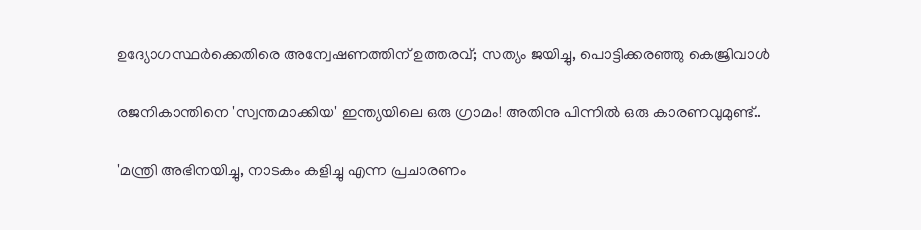ഉദ്യോഗസ്ഥര്‍ക്കെതിരെ അന്വേഷണത്തിന് ഉത്തരവ്; സത്യം ജയിച്ചു, പൊട്ടിക്കരഞ്ഞു കെജ്രിവാള്‍

രജനികാന്തിനെ 'സ്വന്തമാക്കിയ' ഇന്ത്യയിലെ ഒരു ഗ്രാമം! അതിനു പിന്നിൽ ഒരു കാരണവുമുണ്ട്..

'മന്ത്രി അഭിനയിച്ചു, നാടകം കളിച്ചു എന്ന പ്രചാരണം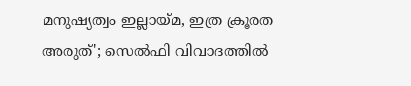മനുഷ്യത്വം ഇല്ലായ്മ, ഇത്ര ക്രൂരത അരുത്'; സെൽഫി വിവാദത്തിൽ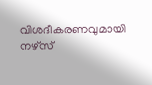വിശദീകരണവുമായി നഴ്സ്